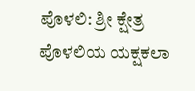ಪೊಳಲಿ: ಶ್ರೀ ಕ್ಷೇತ್ರ ಪೊಳಲಿಯ ಯಕ್ಷಕಲಾ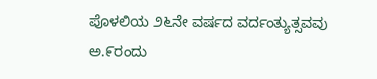ಪೊಳಲಿಯ ೨೬ನೇ ವರ್ಷದ ವರ್ದಂತ್ಯುತ್ಸವವು ಅ.೯ರಂದು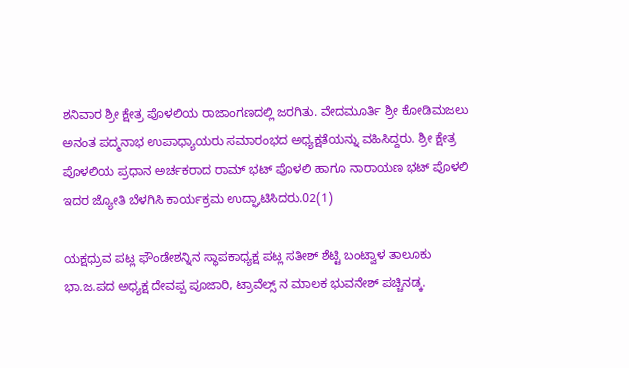ಶನಿವಾರ ಶ್ರೀ ಕ್ಷೇತ್ರ ಪೊಳಲಿಯ ರಾಜಾಂಗಣದಲ್ಲಿ ಜರಗಿತು. ವೇದಮೂರ್ತಿ ಶ್ರೀ ಕೋಡಿಮಜಲು ಅನಂತ ಪದ್ಮನಾಭ ಉಪಾಧ್ಯಾಯರು ಸಮಾರಂಭದ ಅಧ್ಯಕ್ಷತೆಯನ್ನು ವಹಿಸಿದ್ದರು. ಶ್ರೀ ಕ್ಷೇತ್ರ ಪೊಳಲಿಯ ಪ್ರಧಾನ ಅರ್ಚಕರಾದ ರಾಮ್ ಭಟ್ ಪೊಳಲಿ ಹಾಗೂ ನಾರಾಯಣ ಭಟ್ ಪೊಳಲಿ ಇದರ ಜ್ಯೋತಿ ಬೆಳಗಿಸಿ ಕಾರ್ಯಕ್ರಮ ಉದ್ಘಾಟಿಸಿದರು.02(1)

ಯಕ್ಷಧ್ರುವ ಪಟ್ಲ ಫೌಂಡೇಶನ್ನಿನ ಸ್ಥಾಪಕಾಧ್ಯಕ್ಷ ಪಟ್ಲ ಸತೀಶ್ ಶೆಟ್ಟಿ ಬಂಟ್ವಾಳ ತಾಲೂಕು ಭಾ.ಜ.ಪದ ಅಧ್ಯಕ್ಷ ದೇವಪ್ಪ ಪೂಜಾರಿ, ಟ್ರಾವೆಲ್ಸ್ ನ ಮಾಲಕ ಭುವನೇಶ್ ಪಚ್ಚಿನಡ್ಕ.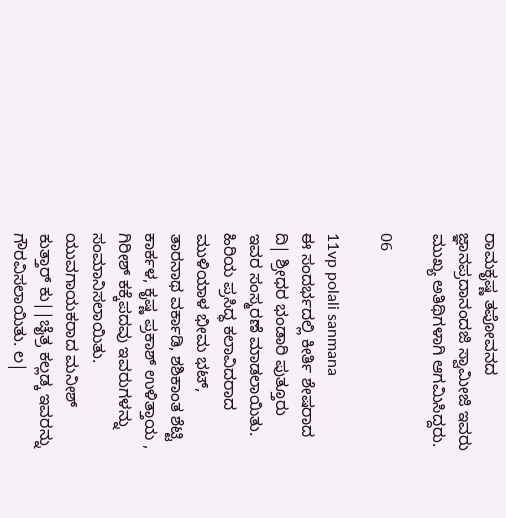ರಾಮಕೃಷ್ಣ ತಪೋವನದ ಜ್ಞಾನಪ್ರದಾನಂದಜಿ ಸ್ವಾಮೀಜಿ ಇವರು ಮುಖ್ಯ ಅತಿಥಿಗಳಾಗಿ ಆಗಮಿಸಿದ್ದರು.

06

11vp polali sanmana
ಈ ಸಂದರ್ಭದಲ್ಲಿ ಕೀರ್ತಿ ಶೇಷರಾದ ದಿ| ಶ್ರೀಧರ ಭಂಡಾರಿ ಪುತ್ತೂರು ಇವರ ಸಂಸ್ಮರಣೆ ಮಾಡಲಾಯಿತು. ಹಿರಿಯ ಪ್ರಸಿದ್ಧ ಕಲಾವಿದರಾದ ಮುಳಿಯಾಳ ಭೀಮ ಭಟ್, ತಾರನಾಥ ವರ್ಕಾಡಿ, ಶಶಿಕಾಂತ ಶೆಟ್ಟಿ ಕಾರ್ಕಳ, ಕೃಷ್ಣ ಪ್ರಕಾಶ್ ಉಳಿತ್ತಾಯ , ಗಿರೀಶ್ ಕಕ್ಕೆಪದವು ಇವರುಗಳನ್ನು ಸಂಮಾನಿಸಲಾಯಿತು. ಯುವಗಾಯಕರಾದ ಮನೀಶ್ ಕುತ್ತಾರ್ ಕು||ಚೈತ್ರ ಕಲ್ಲಡ್ಕ ಇವರನ್ನು ಗೌರವಿಸಲಾಯಿತು. ಲ|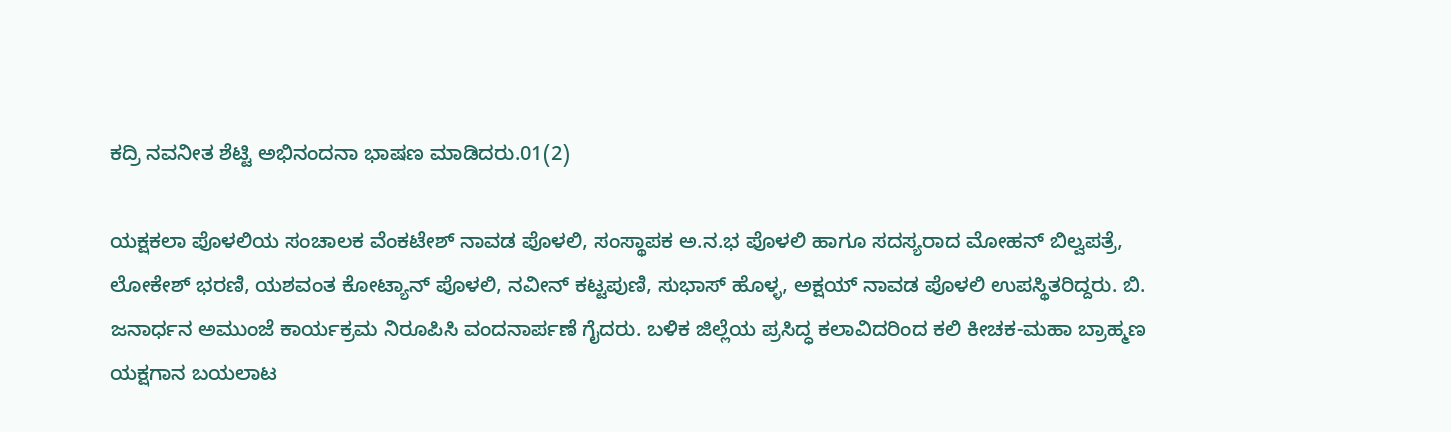ಕದ್ರಿ ನವನೀತ ಶೆಟ್ಟಿ ಅಭಿನಂದನಾ ಭಾಷಣ ಮಾಡಿದರು.01(2)

ಯಕ್ಷಕಲಾ ಪೊಳಲಿಯ ಸಂಚಾಲಕ ವೆಂಕಟೇಶ್ ನಾವಡ ಪೊಳಲಿ, ಸಂಸ್ಥಾಪಕ ಅ.ನ.ಭ ಪೊಳಲಿ ಹಾಗೂ ಸದಸ್ಯರಾದ ಮೋಹನ್ ಬಿಲ್ವಪತ್ರೆ, ಲೋಕೇಶ್ ಭರಣಿ, ಯಶವಂತ ಕೋಟ್ಯಾನ್ ಪೊಳಲಿ, ನವೀನ್ ಕಟ್ಟಪುಣಿ, ಸುಭಾಸ್ ಹೊಳ್ಳ, ಅಕ್ಷಯ್ ನಾವಡ ಪೊಳಲಿ ಉಪಸ್ಥಿತರಿದ್ದರು. ಬಿ. ಜನಾರ್ಧನ ಅಮುಂಜೆ ಕಾರ್ಯಕ್ರಮ ನಿರೂಪಿಸಿ ವಂದನಾರ್ಪಣೆ ಗೈದರು. ಬಳಿಕ ಜಿಲ್ಲೆಯ ಪ್ರಸಿದ್ಧ ಕಲಾವಿದರಿಂದ ಕಲಿ ಕೀಚಕ-ಮಹಾ ಬ್ರಾಹ್ಮಣ ಯಕ್ಷಗಾನ ಬಯಲಾಟ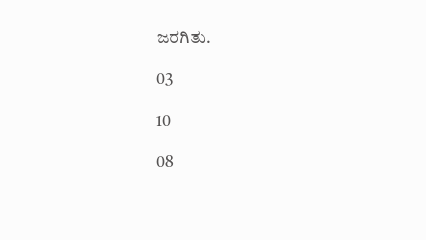ಜರಗಿತು.

03

10

08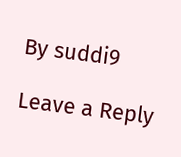By suddi9

Leave a Reply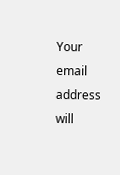Your email address will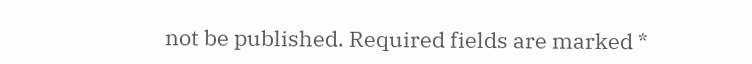not be published. Required fields are marked *